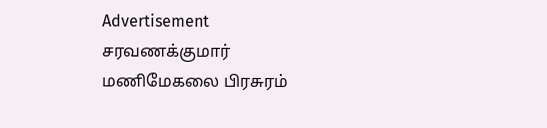Advertisement
சரவணக்குமார்
மணிமேகலை பிரசுரம்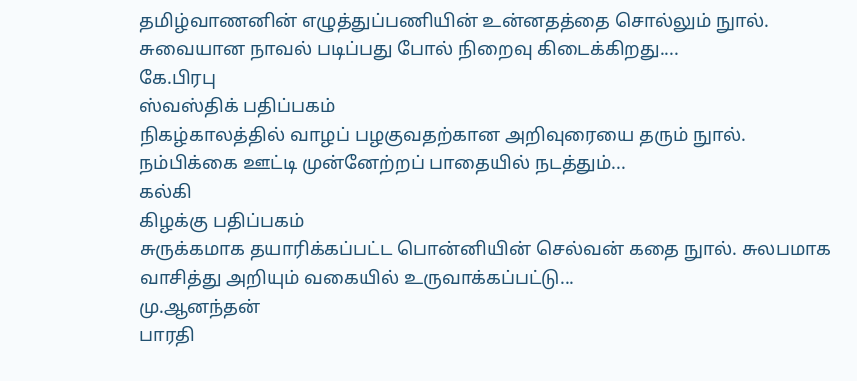தமிழ்வாணனின் எழுத்துப்பணியின் உன்னதத்தை சொல்லும் நுால். சுவையான நாவல் படிப்பது போல் நிறைவு கிடைக்கிறது....
கே.பிரபு
ஸ்வஸ்திக் பதிப்பகம்
நிகழ்காலத்தில் வாழப் பழகுவதற்கான அறிவுரையை தரும் நுால். நம்பிக்கை ஊட்டி முன்னேற்றப் பாதையில் நடத்தும்...
கல்கி
கிழக்கு பதிப்பகம்
சுருக்கமாக தயாரிக்கப்பட்ட பொன்னியின் செல்வன் கதை நுால். சுலபமாக வாசித்து அறியும் வகையில் உருவாக்கப்பட்டு...
மு.ஆனந்தன்
பாரதி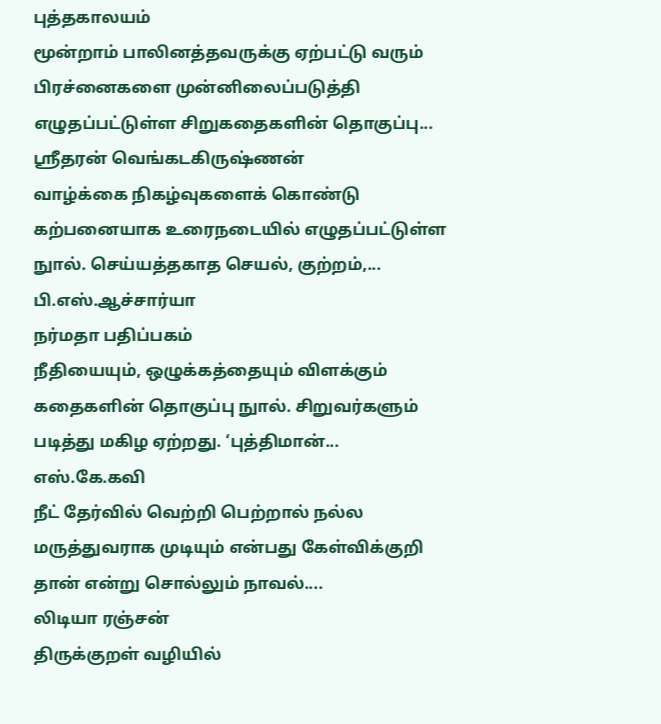புத்தகாலயம்
மூன்றாம் பாலினத்தவருக்கு ஏற்பட்டு வரும் பிரச்னைகளை முன்னிலைப்படுத்தி எழுதப்பட்டுள்ள சிறுகதைகளின் தொகுப்பு...
ஸ்ரீதரன் வெங்கடகிருஷ்ணன்
வாழ்க்கை நிகழ்வுகளைக் கொண்டு கற்பனையாக உரைநடையில் எழுதப்பட்டுள்ள நுால். செய்யத்தகாத செயல், குற்றம்,...
பி.எஸ்.ஆச்சார்யா
நர்மதா பதிப்பகம்
நீதியையும், ஒழுக்கத்தையும் விளக்கும் கதைகளின் தொகுப்பு நுால். சிறுவர்களும் படித்து மகிழ ஏற்றது. ‘புத்திமான்...
எஸ்.கே.கவி
நீட் தேர்வில் வெற்றி பெற்றால் நல்ல மருத்துவராக முடியும் என்பது கேள்விக்குறி தான் என்று சொல்லும் நாவல்....
லிடியா ரஞ்சன்
திருக்குறள் வழியில்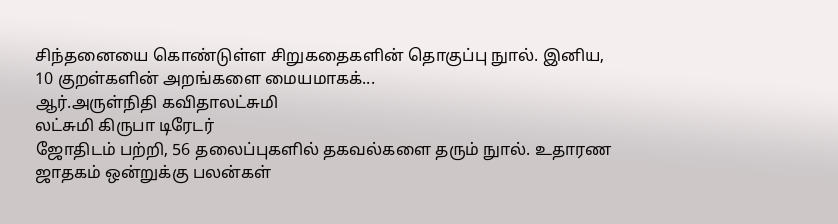சிந்தனையை கொண்டுள்ள சிறுகதைகளின் தொகுப்பு நுால். இனிய, 10 குறள்களின் அறங்களை மையமாகக்...
ஆர்.அருள்நிதி கவிதாலட்சுமி
லட்சுமி கிருபா டிரேடர்
ஜோதிடம் பற்றி, 56 தலைப்புகளில் தகவல்களை தரும் நுால். உதாரண ஜாதகம் ஒன்றுக்கு பலன்கள்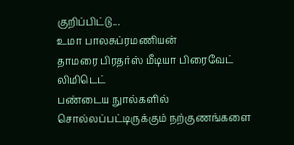குறிப்பிட்டு...
உமா பாலசுப்ரமணியன்
தாமரை பிரதர்ஸ் மீடியா பிரைவேட் லிமிடெட்
பண்டைய நுால்களில் சொல்லப்பட்டிருக்கும் நற்குணங்களை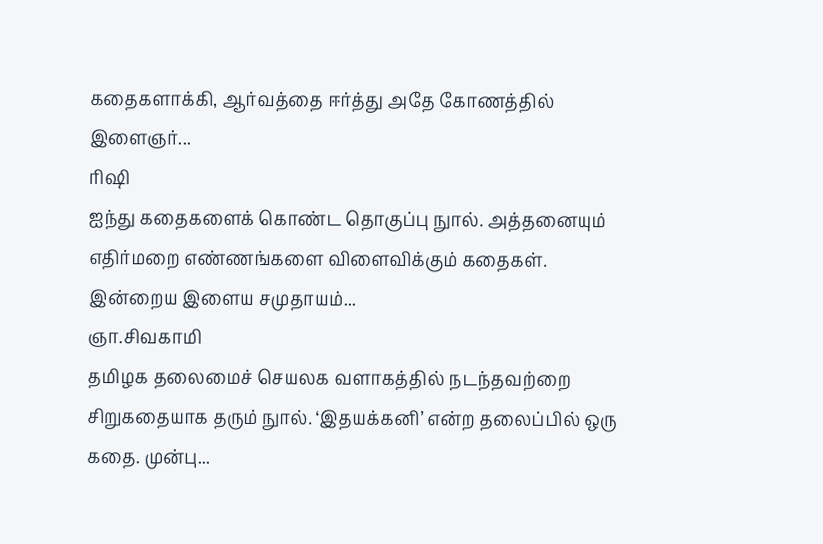கதைகளாக்கி, ஆர்வத்தை ஈர்த்து அதே கோணத்தில் இளைஞர்...
ரிஷி
ஐந்து கதைகளைக் கொண்ட தொகுப்பு நுால். அத்தனையும் எதிர்மறை எண்ணங்களை விளைவிக்கும் கதைகள். இன்றைய இளைய சமுதாயம்...
ஞா.சிவகாமி
தமிழக தலைமைச் செயலக வளாகத்தில் நடந்தவற்றை சிறுகதையாக தரும் நுால். ‘இதயக்கனி’ என்ற தலைப்பில் ஒரு கதை. முன்பு...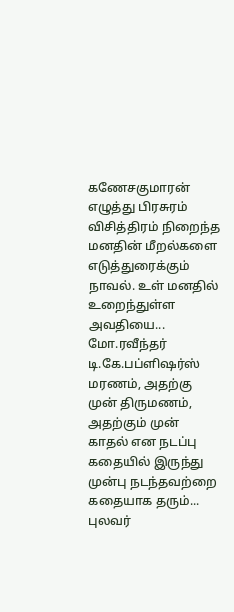கணேசகுமாரன்
எழுத்து பிரசுரம்
விசித்திரம் நிறைந்த மனதின் மீறல்களை எடுத்துரைக்கும் நாவல். உள் மனதில் உறைந்துள்ள அவதியை...
மோ.ரவீந்தர்
டி.கே.பப்ளிஷர்ஸ்
மரணம், அதற்கு முன் திருமணம், அதற்கும் முன் காதல் என நடப்பு கதையில் இருந்து முன்பு நடந்தவற்றை கதையாக தரும்...
புலவர்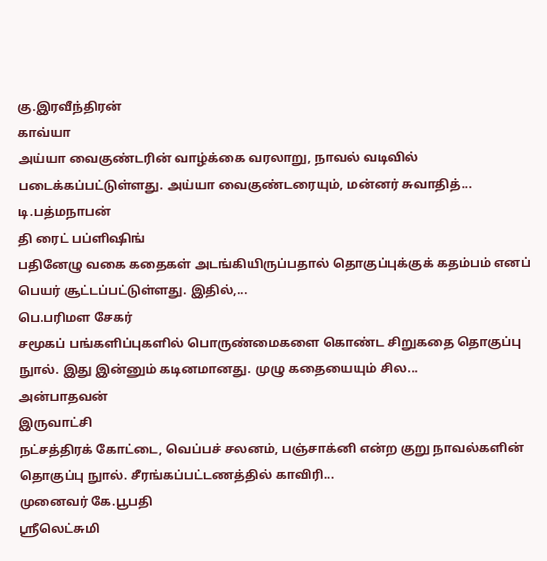கு.இரவீந்திரன்
காவ்யா
அய்யா வைகுண்டரின் வாழ்க்கை வரலாறு, நாவல் வடிவில் படைக்கப்பட்டுள்ளது. அய்யா வைகுண்டரையும், மன்னர் சுவாதித்...
டி.பத்மநாபன்
தி ரைட் பப்ளிஷிங்
பதினேழு வகை கதைகள் அடங்கியிருப்பதால் தொகுப்புக்குக் கதம்பம் எனப் பெயர் சூட்டப்பட்டுள்ளது. இதில்,...
பெ.பரிமள சேகர்
சமூகப் பங்களிப்புகளில் பொருண்மைகளை கொண்ட சிறுகதை தொகுப்பு நுால். இது இன்னும் கடினமானது. முழு கதையையும் சில...
அன்பாதவன்
இருவாட்சி
நட்சத்திரக் கோட்டை, வெப்பச் சலனம், பஞ்சாக்னி என்ற குறு நாவல்களின் தொகுப்பு நுால். சீரங்கப்பட்டணத்தில் காவிரி...
முனைவர் கே.பூபதி
ஸ்ரீலெட்சுமி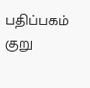பதிப்பகம்
குறு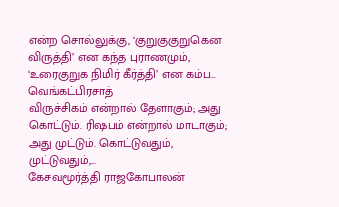என்ற சொல்லுக்கு, ‘குறுகுகுறுகென விருத்தி’ என கந்த புராணமும், ‘உரைகுறுக நிமிர் கீர்த்தி’ என கம்ப...
வெங்கட்பிரசாத்
விருச்சிகம் என்றால் தேளாகும்; அது கொட்டும். ரிஷபம் என்றால் மாடாகும்; அது முட்டும். கொட்டுவதும், முட்டுவதும்,...
கேசவமூர்த்தி ராஜகோபாலன்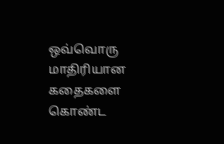ஒவ்வொரு மாதிரியான கதைகளை கொண்ட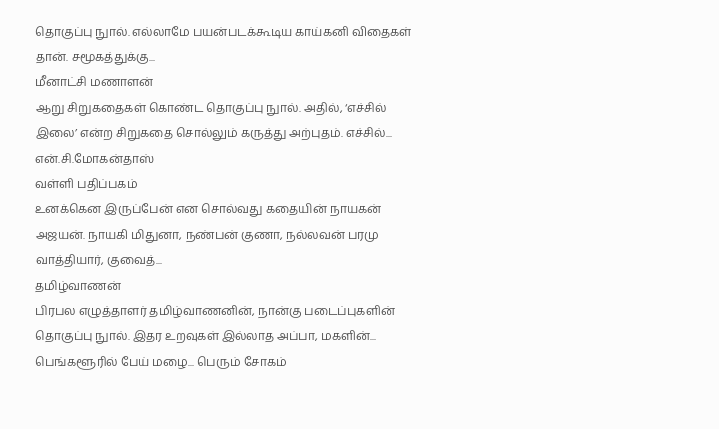தொகுப்பு நுால். எல்லாமே பயன்படக்கூடிய காய்கனி விதைகள் தான். சமூகத்துக்கு...
மீனாட்சி மணாளன்
ஆறு சிறுகதைகள் கொண்ட தொகுப்பு நுால். அதில், ‘எச்சில் இலை’ என்ற சிறுகதை சொல்லும் கருத்து அற்புதம். எச்சில்...
என்.சி.மோகன்தாஸ்
வள்ளி பதிப்பகம்
உனக்கென இருப்பேன் என சொல்வது கதையின் நாயகன் அஜயன். நாயகி மிதுனா, நண்பன் குணா, நல்லவன் பரமு வாத்தியார், குவைத்...
தமிழ்வாணன்
பிரபல எழுத்தாளர் தமிழ்வாணனின், நான்கு படைப்புகளின் தொகுப்பு நுால். இதர உறவுகள் இல்லாத அப்பா, மகளின்...
பெங்களூரில் பேய் மழை... பெரும் சோகம்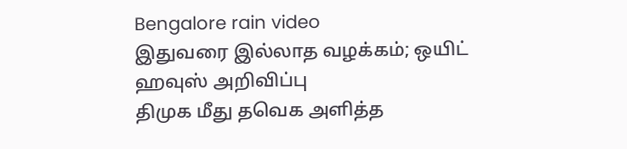Bengalore rain video
இதுவரை இல்லாத வழக்கம்; ஒயிட் ஹவுஸ் அறிவிப்பு
திமுக மீது தவெக அளித்த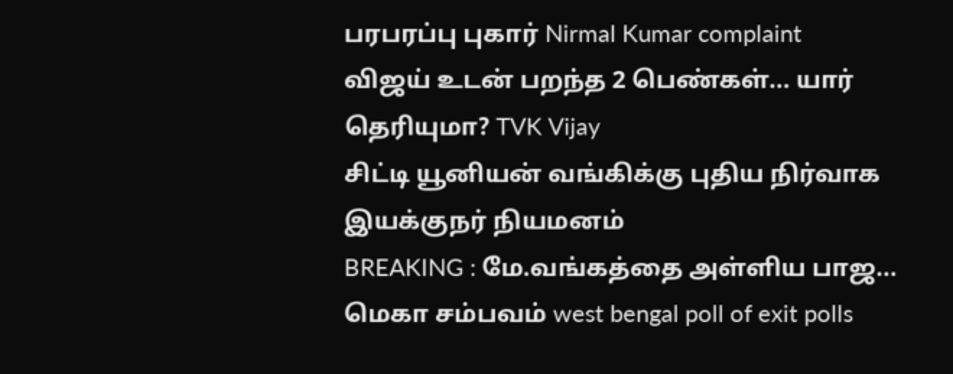பரபரப்பு புகார் Nirmal Kumar complaint
விஜய் உடன் பறந்த 2 பெண்கள்... யார் தெரியுமா? TVK Vijay
சிட்டி யூனியன் வங்கிக்கு புதிய நிர்வாக இயக்குநர் நியமனம்
BREAKING : மே.வங்கத்தை அள்ளிய பாஜ... மெகா சம்பவம் west bengal poll of exit polls